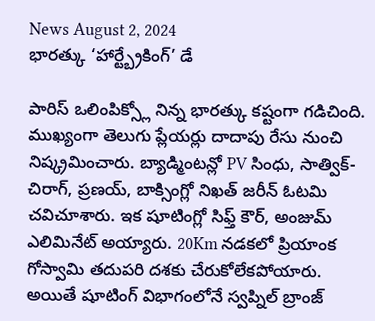News August 2, 2024
భారత్కు ‘హార్ట్బ్రేకింగ్’ డే

పారిస్ ఒలింపిక్స్లో నిన్న భారత్కు కష్టంగా గడిచింది. ముఖ్యంగా తెలుగు ప్లేయర్లు దాదాపు రేసు నుంచి నిష్క్రమించారు. బ్యాడ్మింటన్లో PV సింధు, సాత్విక్-చిరాగ్, ప్రణయ్, బాక్సింగ్లో నిఖత్ జరీన్ ఓటమి చవిచూశారు. ఇక షూటింగ్లో సిఫ్త్ కౌర్, అంజుమ్ ఎలిమినేట్ అయ్యారు. 20Km నడకలో ప్రియాంక గోస్వామి తదుపరి దశకు చేరుకోలేకపోయారు. అయితే షూటింగ్ విభాగంలోనే స్వప్నిల్ బ్రాంజ్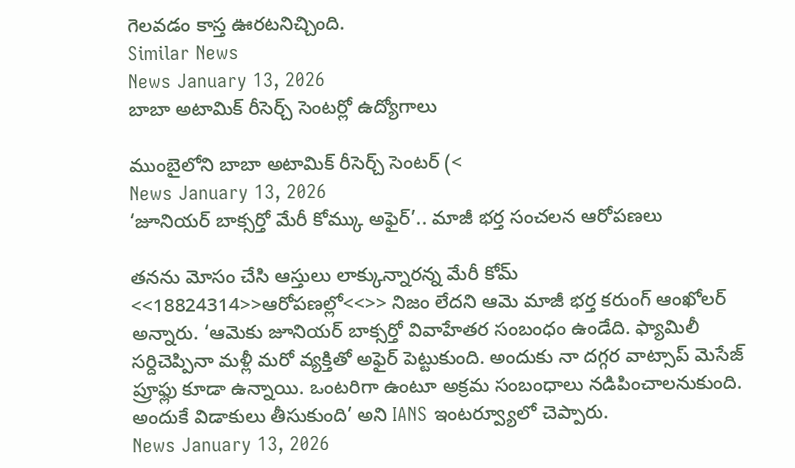గెలవడం కాస్త ఊరటనిచ్చింది.
Similar News
News January 13, 2026
బాబా అటామిక్ రీసెర్చ్ సెంటర్లో ఉద్యోగాలు

ముంబైలోని బాబా అటామిక్ రీసెర్చ్ సెంటర్ (<
News January 13, 2026
‘జూనియర్ బాక్సర్తో మేరీ కోమ్కు అఫైర్’.. మాజీ భర్త సంచలన ఆరోపణలు

తనను మోసం చేసి ఆస్తులు లాక్కున్నారన్న మేరీ కోమ్ <<18824314>>ఆరోపణల్లో<<>> నిజం లేదని ఆమె మాజీ భర్త కరుంగ్ ఆంఖోలర్ అన్నారు. ‘ఆమెకు జూనియర్ బాక్సర్తో వివాహేతర సంబంధం ఉండేది. ఫ్యామిలీ సర్దిచెప్పినా మళ్లీ మరో వ్యక్తితో అఫైర్ పెట్టుకుంది. అందుకు నా దగ్గర వాట్సాప్ మెసేజ్ ప్రూఫ్లు కూడా ఉన్నాయి. ఒంటరిగా ఉంటూ అక్రమ సంబంధాలు నడిపించాలనుకుంది. అందుకే విడాకులు తీసుకుంది’ అని IANS ఇంటర్వ్యూలో చెప్పారు.
News January 13, 2026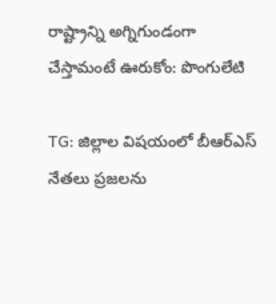రాష్ట్రాన్ని అగ్నిగుండంగా చేస్తామంటే ఊరుకోం: పొంగులేటి

TG: జిల్లాల విషయంలో బీఆర్ఎస్ నేతలు ప్రజలను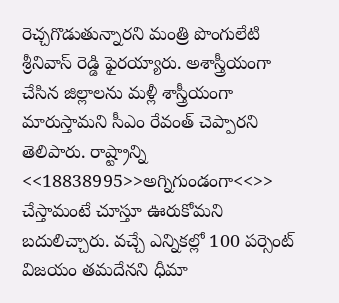రెచ్చగొడుతున్నారని మంత్రి పొంగులేటి శ్రీనివాస్ రెడ్డి ఫైరయ్యారు. అశాస్త్రీయంగా చేసిన జిల్లాలను మళ్లీ శాస్త్రీయంగా మారుస్తామని సీఎం రేవంత్ చెప్పారని తెలిపారు. రాష్ట్రాన్ని <<18838995>>అగ్నిగుండంగా<<>> చేస్తామంటే చూస్తూ ఊరుకోమని బదులిచ్చారు. వచ్చే ఎన్నికల్లో 100 పర్సెంట్ విజయం తమదేనని ధీమా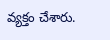వ్యక్తం చేశారు.